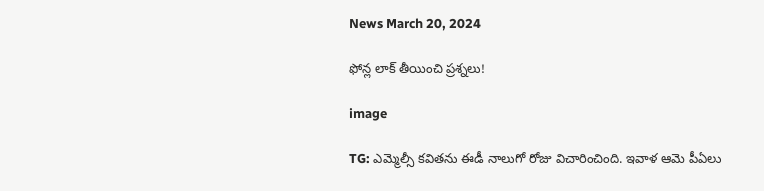News March 20, 2024

ఫోన్ల లాక్ తీయించి ప్రశ్నలు!

image

TG: ఎమ్మెల్సీ కవితను ఈడీ నాలుగో రోజు విచారించింది. ఇవాళ ఆమె పీఏలు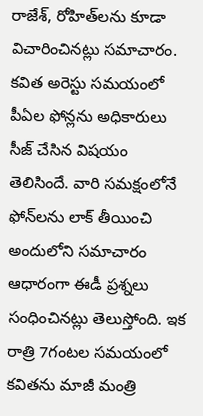రాజేశ్, రోహిత్‌లను కూడా విచారించినట్లు సమాచారం. కవిత అరెస్టు సమయంలో పీఏల ఫోన్లను అధికారులు సీజ్ చేసిన విషయం తెలిసిందే. వారి సమక్షంలోనే ఫోన్‌లను లాక్ తీయించి అందులోని సమాచారం ఆధారంగా ఈడీ ప్రశ్నలు సంధించినట్లు తెలుస్తోంది. ఇక రాత్రి 7గంటల సమయంలో కవితను మాజీ మంత్రి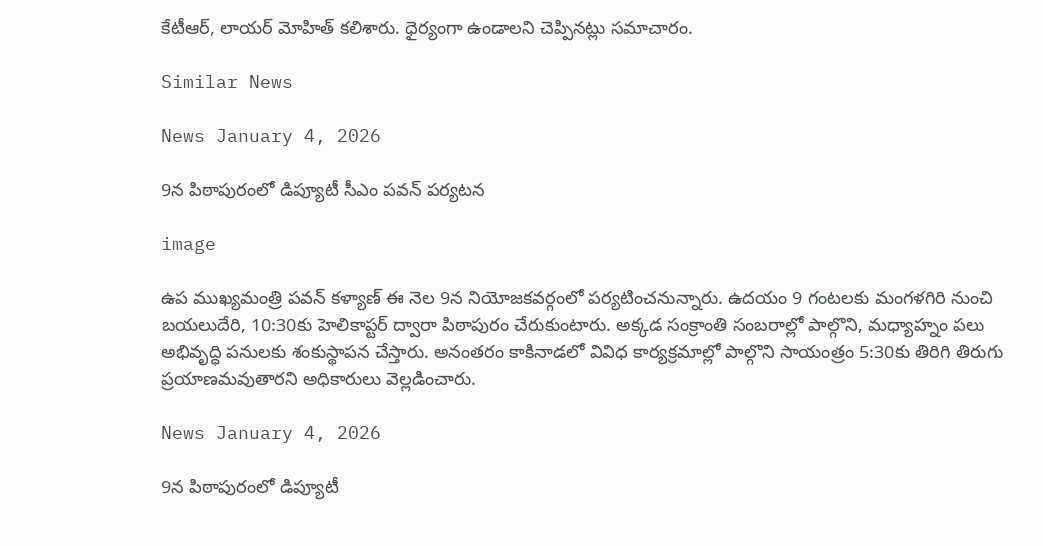కేటీఆర్, లాయర్ మోహిత్ కలిశారు. ధైర్యంగా ఉండాలని చెప్పినట్లు సమాచారం.

Similar News

News January 4, 2026

9న పిఠాపురంలో డిప్యూటీ సీఎం పవన్ పర్యటన

image

ఉప ముఖ్యమంత్రి పవన్ కళ్యాణ్ ఈ నెల 9న నియోజకవర్గంలో పర్యటించనున్నారు. ఉదయం 9 గంటలకు మంగళగిరి నుంచి బయలుదేరి, 10:30కు హెలికాప్టర్ ద్వారా పిఠాపురం చేరుకుంటారు. అక్కడ సంక్రాంతి సంబరాల్లో పాల్గొని, మధ్యాహ్నం పలు అభివృద్ధి పనులకు శంకుస్థాపన చేస్తారు. అనంతరం కాకినాడలో వివిధ కార్యక్రమాల్లో పాల్గొని సాయంత్రం 5:30కు తిరిగి తిరుగు ప్రయాణమవుతారని అధికారులు వెల్లడించారు.

News January 4, 2026

9న పిఠాపురంలో డిప్యూటీ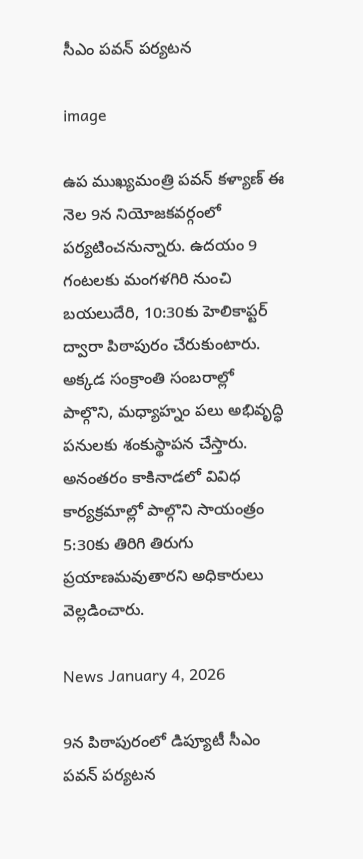సీఎం పవన్ పర్యటన

image

ఉప ముఖ్యమంత్రి పవన్ కళ్యాణ్ ఈ నెల 9న నియోజకవర్గంలో పర్యటించనున్నారు. ఉదయం 9 గంటలకు మంగళగిరి నుంచి బయలుదేరి, 10:30కు హెలికాప్టర్ ద్వారా పిఠాపురం చేరుకుంటారు. అక్కడ సంక్రాంతి సంబరాల్లో పాల్గొని, మధ్యాహ్నం పలు అభివృద్ధి పనులకు శంకుస్థాపన చేస్తారు. అనంతరం కాకినాడలో వివిధ కార్యక్రమాల్లో పాల్గొని సాయంత్రం 5:30కు తిరిగి తిరుగు ప్రయాణమవుతారని అధికారులు వెల్లడించారు.

News January 4, 2026

9న పిఠాపురంలో డిప్యూటీ సీఎం పవన్ పర్యటన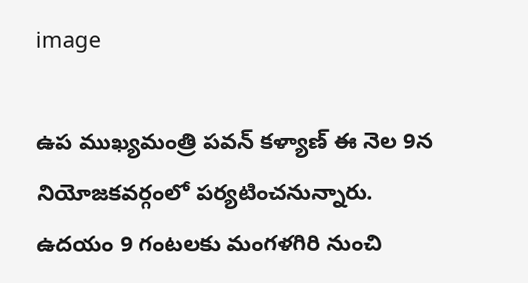image

ఉప ముఖ్యమంత్రి పవన్ కళ్యాణ్ ఈ నెల 9న నియోజకవర్గంలో పర్యటించనున్నారు. ఉదయం 9 గంటలకు మంగళగిరి నుంచి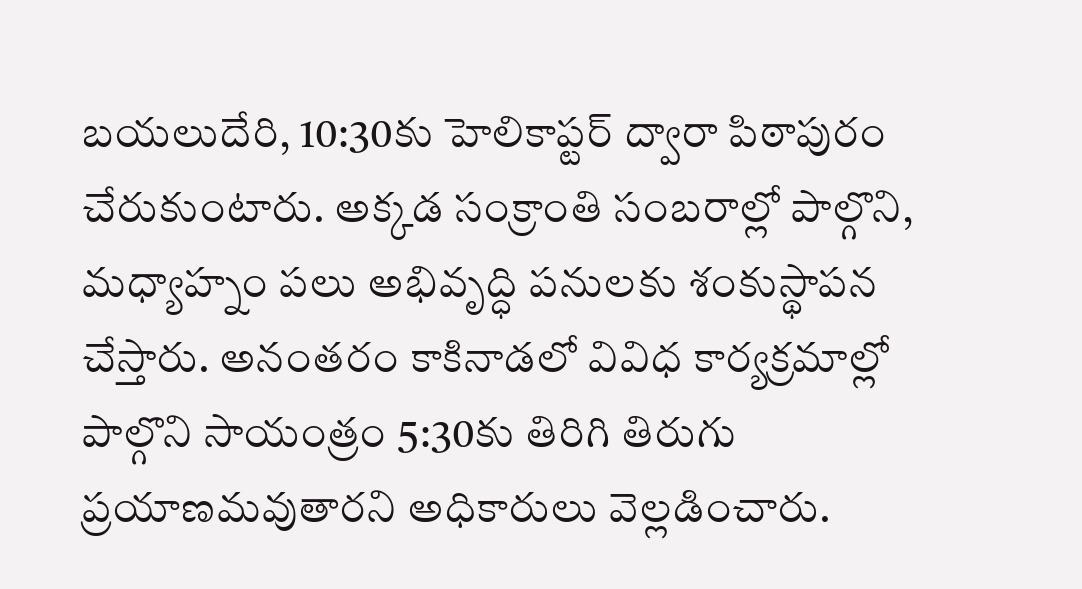బయలుదేరి, 10:30కు హెలికాప్టర్ ద్వారా పిఠాపురం చేరుకుంటారు. అక్కడ సంక్రాంతి సంబరాల్లో పాల్గొని, మధ్యాహ్నం పలు అభివృద్ధి పనులకు శంకుస్థాపన చేస్తారు. అనంతరం కాకినాడలో వివిధ కార్యక్రమాల్లో పాల్గొని సాయంత్రం 5:30కు తిరిగి తిరుగు ప్రయాణమవుతారని అధికారులు వెల్లడించారు.